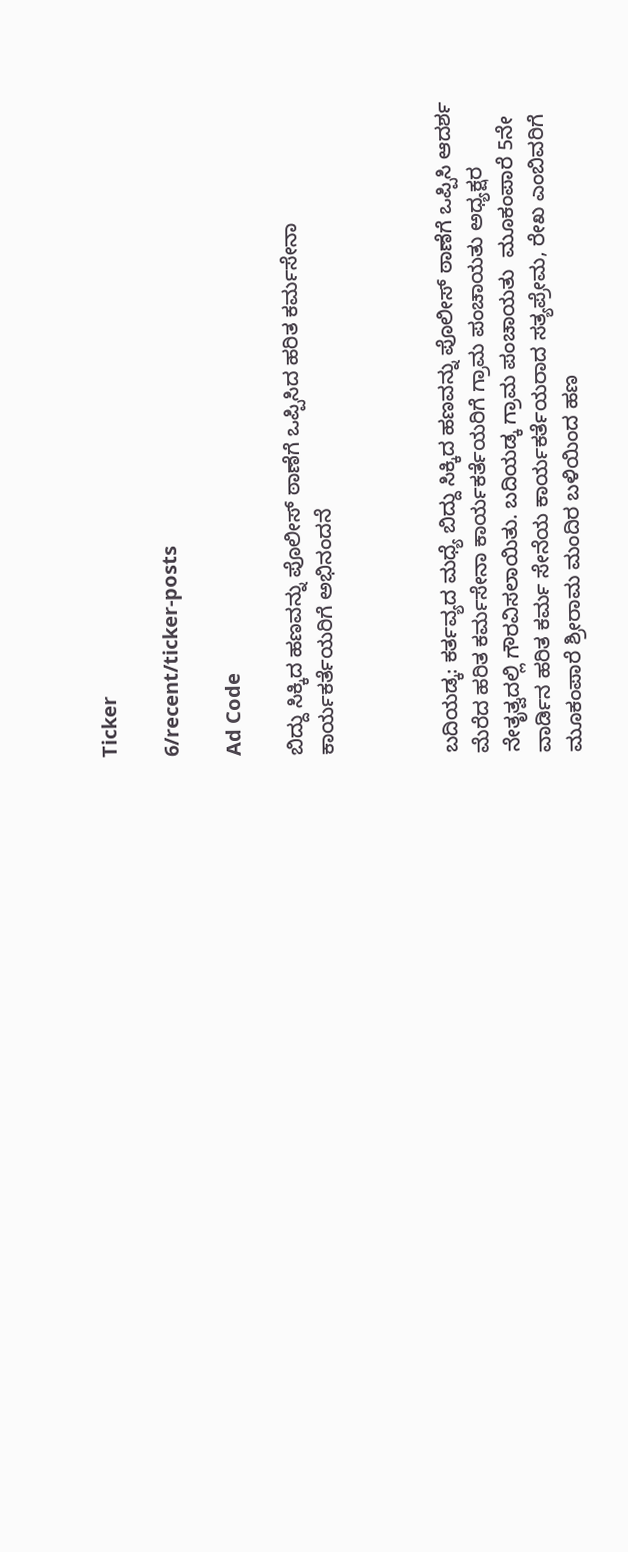Ticker

6/recent/ticker-posts

Ad Code

ಬಿದ್ದು ಸಿಕ್ಕಿದ ಹಣವನ್ನು ಪೊಲೀಸ್ ಠಾಣೆಗೆ ಒಪ್ಪಿಸಿದ ಹರಿತ ಕರ್ಮಸೇನಾ ಕಾರ್ಯಕರ್ತೆಯರಿಗೆ ಅಭಿನಂದನೆ



ಬದಿಯಡ್ಕ: ಕರ್ತವ್ಯದ ಮಧ್ಯೆ ಬಿದ್ದು ಸಿಕ್ಕಿದ ಹಣವನ್ನು ಪೊಲೀಸ್ ಠಾಣೆಗೆ ಒಪ್ಪಿಸಿ ಆದರ್ಶ ಮೆರೆದ ಹರಿತ ಕರ್ಮಸೇನಾ ಕಾರ್ಯಕರ್ತೆಯರಿಗೆ ಗ್ರಾಮ ಪಂಚಾಯತು ಅಧ್ಯಕ್ಷರ ನೇತೃತ್ವದಲ್ಲಿ ಗೌರವಿಸಲಾಯಿತು. ಬದಿಯಡ್ಕ ಗ್ರಾಮ ಪಂಚಾಯತು  ಮೂಕಂಪಾರೆ 5ನೇ ವಾರ್ಡಿನ ಹರಿತ ಕರ್ಮ ಸೇನೆಯ ಕಾರ್ಯಕರ್ತೆಯರಾದ ಸತ್ಯಪ್ರೇಮ, ರೇಖ ಎಂಬಿವರಿಗೆ ಮೂಕಂಪಾರೆ ಶ್ರೀರಾಮ ಮಂದಿರ ಬಳಿಯಿಂದ ಹಣ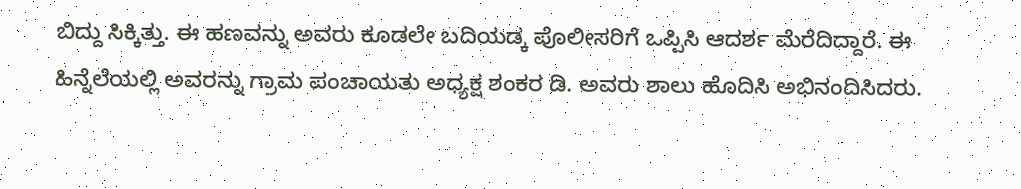ಬಿದ್ದು ಸಿಕ್ಕಿತ್ತು. ಈ ಹಣವನ್ನು ಅವರು ಕೂಡಲೇ ಬದಿಯಡ್ಕ ಪೊಲೀಸರಿಗೆ ಒಪ್ಪಿಸಿ ಆದರ್ಶ ಮೆರೆದಿದ್ದಾರೆ. ಈ ಹಿನ್ನೆಲೆಯಲ್ಲಿ ಅವರನ್ನು ಗ್ರಾಮ ಪಂಚಾಯತು ಅಧ್ಯಕ್ಷ ಶಂಕರ ಡಿ. ಅವರು ಶಾಲು ಹೊದಿಸಿ ಅಭಿನಂದಿಸಿದರು.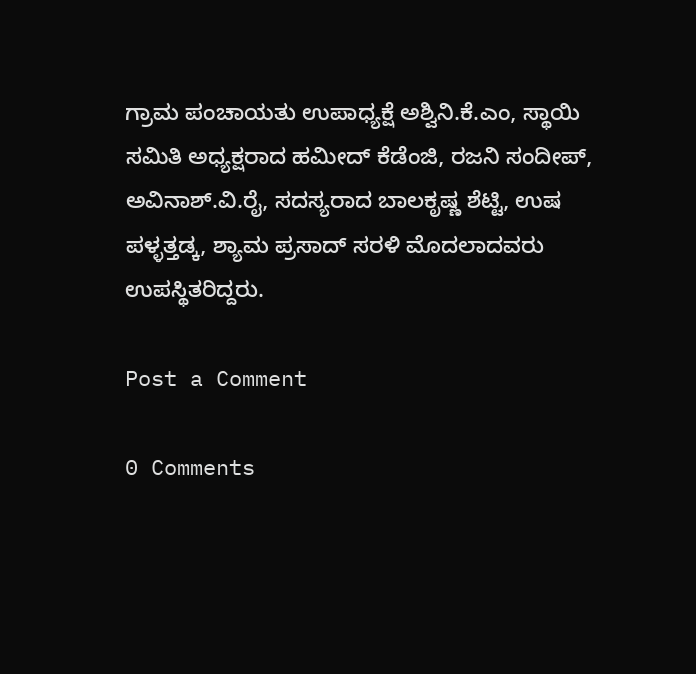ಗ್ರಾಮ ಪಂಚಾಯತು ಉಪಾಧ್ಯಕ್ಷೆ ಅಶ್ವಿನಿ.ಕೆ.ಎಂ, ಸ್ಥಾಯಿ ಸಮಿತಿ ಅಧ್ಯಕ್ಷರಾದ ಹಮೀದ್ ಕೆಡೆಂಜಿ, ರಜನಿ ಸಂದೀಪ್, ಅವಿನಾಶ್.ವಿ.ರೈ, ಸದಸ್ಯರಾದ ಬಾಲಕೃಷ್ಣ ಶೆಟ್ಟಿ, ಉಷ ಪಳ್ಳತ್ತಡ್ಕ, ಶ್ಯಾಮ ಪ್ರಸಾದ್ ಸರಳಿ ಮೊದಲಾದವರು ಉಪಸ್ಥಿತರಿದ್ದರು.

Post a Comment

0 Comments